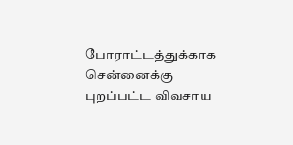போராட்டத்துக்காக சென்னைக்கு புறப்பட்ட விவசாய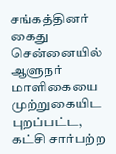சங்கத்தினர் கைது
சென்னையில் ஆளுநர் மாளிகையை முற்றுகையிட புறப்பட்ட, கட்சி சார்பற்ற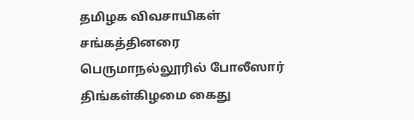தமிழக விவசாயிகள் சங்கத்தினரை பெருமாநல்லூரில் போலீஸார் திங்கள்கிழமை கைது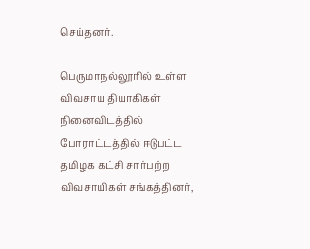செய்தனர்.

பெருமாநல்லூரில் உள்ள விவசாய தியாகிகள் நினைவிடத்தில் போராட்டத்தில் ஈடுபட்ட தமிழக கட்சி சார்பற்ற விவசாயிகள் சங்கத்தினர்,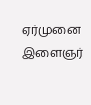ஏர்முனை இளைஞர்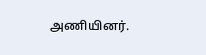அணியினர்.